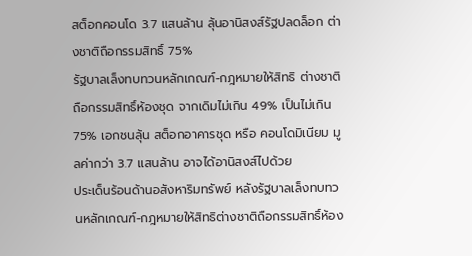สต็อกคอนโด 3.7 แสนล้าน ลุ้นอานิสงส์รัฐปลดล็อก ต่างชาติถือกรรมสิทธิ์ 75%
รัฐบาลเล็งทบทวนหลักเกณฑ์-กฎหมายให้สิทธิ ต่างชาติถือกรรมสิทธิ์ห้องชุด จากเดิมไม่เกิน 49% เป็นไม่เกิน 75% เอกชนลุ้น สต็อกอาคารชุด หรือ คอนโดมิเนียม มูลค่ากว่า 3.7 แสนล้าน อาจได้อานิสงส์ไปด้วย
ประเด็นร้อนด้านอสังหาริมทรัพย์ หลังรัฐบาลเล็งทบทวนหลักเกณฑ์-กฎหมายให้สิทธิต่างชาติถือกรรมสิทธิ์ห้อง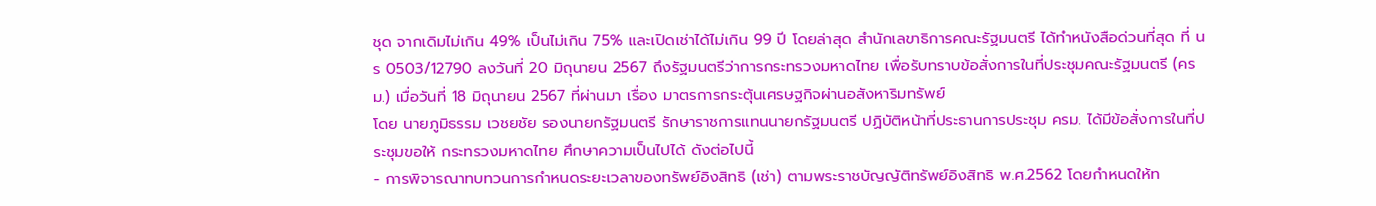ชุด จากเดิมไม่เกิน 49% เป็นไม่เกิน 75% และเปิดเช่าได้ไม่เกิน 99 ปี โดยล่าสุด สำนักเลขาธิการคณะรัฐมนตรี ได้ทำหนังสือด่วนที่สุด ที่ นร 0503/12790 ลงวันที่ 20 มิถุนายน 2567 ถึงรัฐมนตรีว่าการกระทรวงมหาดไทย เพื่อรับทราบข้อสั่งการในที่ประชุมคณะรัฐมนตรี (ครม.) เมื่อวันที่ 18 มิถุนายน 2567 ที่ผ่านมา เรื่อง มาตรการกระตุ้นเศรษฐกิจผ่านอสังหาริมทรัพย์
โดย นายภูมิธรรม เวชยชัย รองนายกรัฐมนตรี รักษาราชการแทนนายกรัฐมนตรี ปฏิบัติหน้าที่ประธานการประชุม ครม. ได้มีข้อสั่งการในที่ประชุมขอให้ กระทรวงมหาดไทย ศึกษาความเป็นไปได้ ดังต่อไปนี้
- การพิจารณาทบทวนการกำหนดระยะเวลาของทรัพย์อิงสิทธิ (เช่า) ตามพระราชบัญญัติทรัพย์อิงสิทธิ พ.ศ.2562 โดยกำหนดให้ท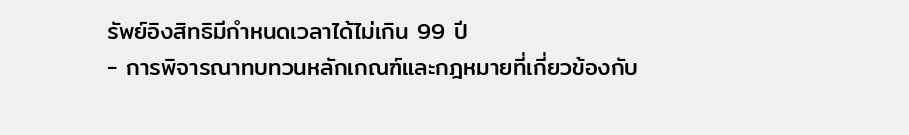รัพย์อิงสิทธิมีกำหนดเวลาได้ไม่เกิน 99 ปี
- การพิจารณาทบทวนหลักเกณฑ์และกฎหมายที่เกี่ยวข้องกับ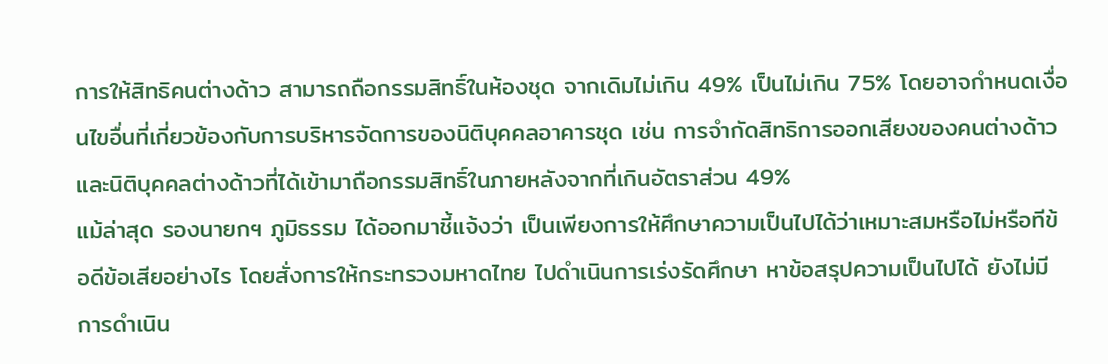การให้สิทธิคนต่างด้าว สามารถถือกรรมสิทธิ์ในห้องชุด จากเดิมไม่เกิน 49% เป็นไม่เกิน 75% โดยอาจกำหนดเงื่อนไขอื่นที่เกี่ยวข้องกับการบริหารจัดการของนิติบุคคลอาคารชุด เช่น การจำกัดสิทธิการออกเสียงของคนต่างด้าวและนิติบุคคลต่างด้าวที่ได้เข้ามาถือกรรมสิทธิ์ในภายหลังจากที่เกินอัตราส่วน 49%
แม้ล่าสุด รองนายกฯ ภูมิธรรม ได้ออกมาชี้แจ้งว่า เป็นเพียงการให้ศึกษาความเป็นไปได้ว่าเหมาะสมหรือไม่หรือทีข้อดีข้อเสียอย่างไร โดยสั่งการให้กระทรวงมหาดไทย ไปดำเนินการเร่งรัดศึกษา หาข้อสรุปความเป็นไปได้ ยังไม่มีการดำเนิน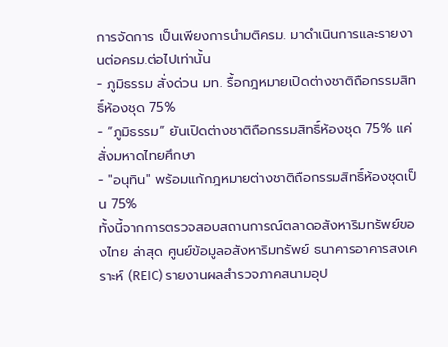การจัดการ เป็นเพียงการนำมติครม. มาดำเนินการและรายงานต่อครม.ต่อไปเท่านั้น
- ภูมิธรรม สั่งด่วน มท. รื้อกฎหมายเปิดต่างชาติถือกรรมสิทธิ์ห้องชุด 75%
- “ภูมิธรรม” ยันเปิดต่างชาติถือกรรมสิทธิ์ห้องชุด 75% แค่สั่งมหาดไทยศึกษา
- "อนุทิน" พร้อมแก้กฎหมายต่างชาติถือกรรมสิทธิ์ห้องชุดเป็น 75%
ทั้งนี้จากการตรวจสอบสถานการณ์ตลาดอสังหาริมทรัพย์ของไทย ล่าสุด ศูนย์ข้อมูลอสังหาริมทรัพย์ ธนาคารอาคารสงเคราะห์ (REIC) รายงานผลสำรวจภาคสนามอุป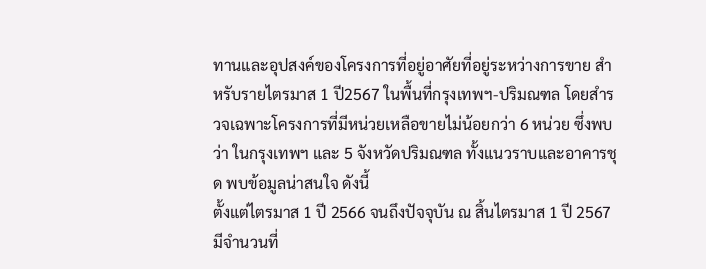ทานและอุปสงค์ของโครงการที่อยู่อาศัยที่อยู่ระหว่างการขาย สำหรับรายไตรมาส 1 ปี2567 ในพื้นที่กรุงเทพฯ-ปริมณฑล โดยสำรวจเฉพาะโครงการที่มีหน่วยเหลือขายไม่น้อยกว่า 6 หน่วย ซึ่งพบว่า ในกรุงเทพฯ และ 5 จังหวัดปริมณฑล ทั้งแนวราบและอาคารชุด พบข้อมูลน่าสนใจ ดังนี้
ตั้งแต่ไตรมาส 1 ปี 2566 จนถึงปัจจุบัน ณ สิ้นไตรมาส 1 ปี 2567 มีจำนวนที่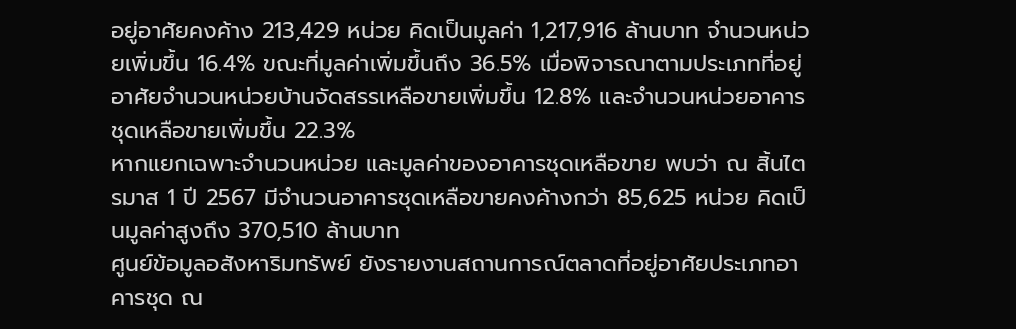อยู่อาศัยคงค้าง 213,429 หน่วย คิดเป็นมูลค่า 1,217,916 ล้านบาท จำนวนหน่วยเพิ่มขึ้น 16.4% ขณะที่มูลค่าเพิ่มขึ้นถึง 36.5% เมื่อพิจารณาตามประเภทที่อยู่อาศัยจำนวนหน่วยบ้านจัดสรรเหลือขายเพิ่มขึ้น 12.8% และจำนวนหน่วยอาคารชุดเหลือขายเพิ่มขึ้น 22.3%
หากแยกเฉพาะจำนวนหน่วย และมูลค่าของอาคารชุดเหลือขาย พบว่า ณ สิ้นไตรมาส 1 ปี 2567 มีจำนวนอาคารชุดเหลือขายคงค้างกว่า 85,625 หน่วย คิดเป็นมูลค่าสูงถึง 370,510 ล้านบาท
ศูนย์ข้อมูลอสังหาริมทรัพย์ ยังรายงานสถานการณ์ตลาดที่อยู่อาศัยประเภทอาคารชุด ณ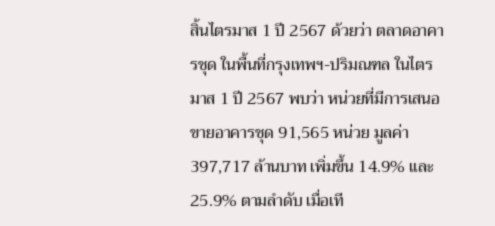สิ้นไตรมาส 1 ปี 2567 ด้วยว่า ตลาดอาคารชุด ในพื้นที่กรุงเทพฯ-ปริมณฑล ในไตรมาส 1 ปี 2567 พบว่า หน่วยที่มีการเสนอขายอาคารชุด 91,565 หน่วย มูลค่า 397,717 ล้านบาท เพิ่มขึ้น 14.9% และ 25.9% ตามลำดับ เมื่อเที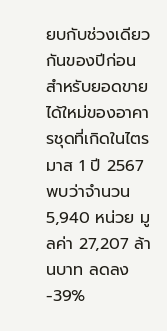ยบกับช่วงเดียวกันของปีก่อน
สำหรับยอดขายได้ใหม่ของอาคารชุดที่เกิดในไตรมาส 1 ปี 2567 พบว่าจำนวน 5,940 หน่วย มูลค่า 27,207 ล้านบาท ลดลง -39%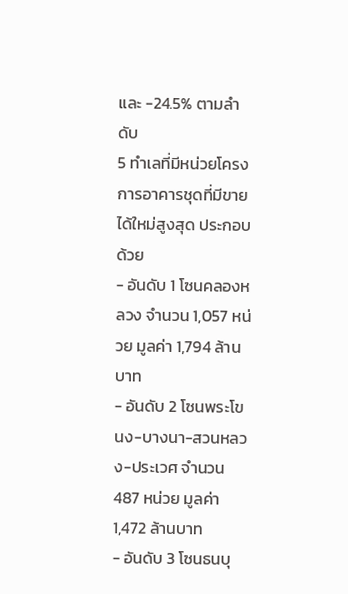และ -24.5% ตามลำดับ
5 ทำเลที่มีหน่วยโครงการอาคารชุดที่มีขายได้ใหม่สูงสุด ประกอบด้วย
- อันดับ 1 โซนคลองหลวง จำนวน 1,057 หน่วย มูลค่า 1,794 ล้านบาท
- อันดับ 2 โซนพระโขนง-บางนา-สวนหลวง-ประเวศ จำนวน 487 หน่วย มูลค่า 1,472 ล้านบาท
- อันดับ 3 โซนธนบุ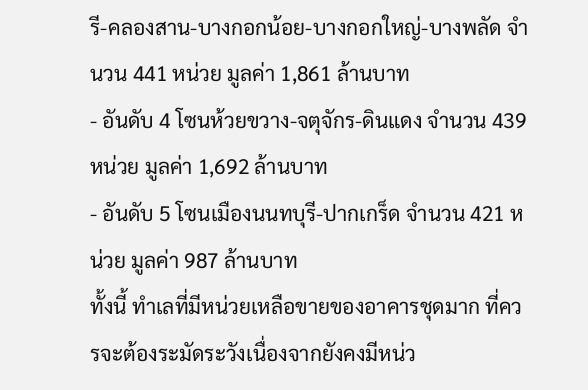รี-คลองสาน-บางกอกน้อย-บางกอกใหญ่-บางพลัด จำนวน 441 หน่วย มูลค่า 1,861 ล้านบาท
- อันดับ 4 โซนห้วยขวาง-จตุจักร-ดินแดง จำนวน 439 หน่วย มูลค่า 1,692 ล้านบาท
- อันดับ 5 โซนเมืองนนทบุรี-ปากเกร็ด จำนวน 421 หน่วย มูลค่า 987 ล้านบาท
ทั้งนี้ ทำเลที่มีหน่วยเหลือขายของอาคารชุดมาก ที่ควรจะต้องระมัดระวังเนื่องจากยังคงมีหน่ว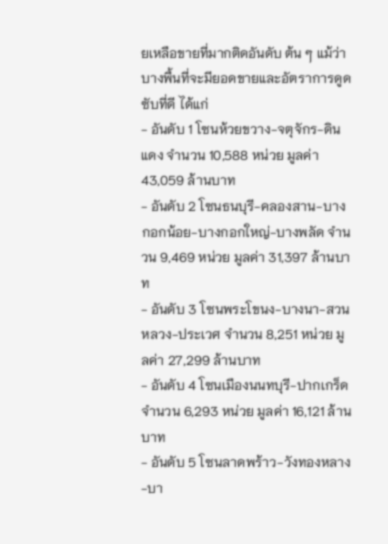ยเหลือขายที่มากติดอันดับ ต้น ๆ แม้ว่าบางพื้นที่จะมียอดขายและอัตราการดูดซับที่ดี ได้แก่
- อันดับ 1 โซนห้วยขวาง-จตุจักร-ดินแดง จำนวน 10,588 หน่วย มูลค่า 43,059 ล้านบาท
- อันดับ 2 โซนธนบุรี-คลองสาน-บางกอกน้อย-บางกอกใหญ่-บางพลัด จำนวน 9,469 หน่วย มูลค่า 31,397 ล้านบาท
- อันดับ 3 โซนพระโขนง-บางนา-สวนหลวง-ประเวศ จำนวน 8,251 หน่วย มูลค่า 27,299 ล้านบาท
- อันดับ 4 โซนเมืองนนทบุรี-ปากเกร็ด จำนวน 6,293 หน่วย มูลค่า 16,121 ล้านบาท
- อันดับ 5 โซนลาดพร้าว-วังทองหลาง-บา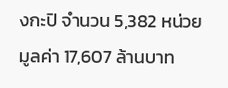งกะปิ จำนวน 5,382 หน่วย มูลค่า 17,607 ล้านบาท